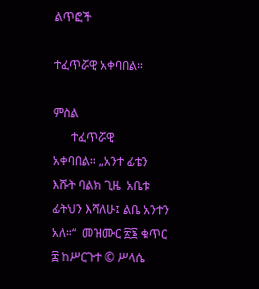ልጥፎች

ተፈጥሯዊ አቀባበል።

ምስል
      ተፈጥሯዊ             አቀባበል። „አንተ ፊቴን እሹት ባልክ ጊዜ  አቤቱ ፊትህን እሻለሁ፤ ልቤ አንተን አለ።“  መዝሙር ፳፮ ቁጥር ፰ ከሥርጉተ © ሥላሴ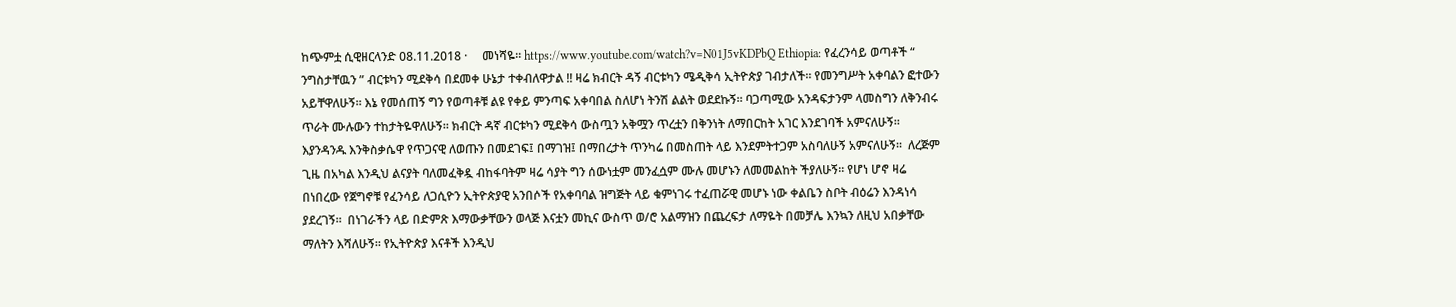ከጭምቷ ሲዊዘርላንድ 08.11.2018 ·     መነሻዬ። https://www.youtube.com/watch?v=N01J5vKDPbQ Ethiopia: የፈረንሳይ ወጣቶች “ ንግስታቸዉን ” ብርቱካን ሚደቅሳ በደመቀ ሁኔታ ተቀብለዋታል !! ዛሬ ክብርት ዳኝ ብርቱካን ሜዲቅሳ ኢትዮጵያ ገብታለች። የመንግሥት አቀባልን ፎተውን አይቸዋለሁኝ። እኔ የመሰጠኝ ግን የወጣቶቹ ልዩ የቀይ ምንጣፍ አቀባበል ስለሆነ ትንሽ ልልት ወደደኩኝ። ባጋጣሚው አንዳፍታንም ላመስግን ለቅንብሩ ጥራት ሙሉውን ተከታትዬዋለሁኝ። ክብርት ዳኛ ብርቱካን ሚደቅሳ ውስጧን አቅሟን ጥረቷን በቅንነት ለማበርከት አገር እንደገባች አምናለሁኝ። እያንዳንዱ እንቅስቃሴዋ የጥጋናዊ ለወጡን በመደገፍ፤ በማገዝ፤ በማበረታት ጥንካሬ በመስጠት ላይ እንደምትተጋም አስባለሁኝ አምናለሁኝ።  ለረጅም ጊዜ በአካል እንዲህ ልናያት ባለመፈቅዷ ብከፋባትም ዛሬ ሳያት ግን ሰውነቷም መንፈሷም ሙሉ መሆኑን ለመመልከት ችያለሁኝ። የሆነ ሆኖ ዛሬ በነበረው የጀግኖቹ የፈንሳይ ለጋሲዮን ኢትዮጵያዊ አንበሶች የአቀባባል ዝግጅት ላይ ቁምነገሩ ተፈጠሯዊ መሆኑ ነው ቀልቤን ስቦት ብዕሬን እንዳነሳ ያደረገኝ።  በነገራችን ላይ በድምጽ እማውቃቸውን ወላጅ እናቷን መኪና ውስጥ ወ/ሮ አልማዝን በጨረፍታ ለማዬት በመቻሌ እንኳን ለዚህ አበቃቸው ማለትን እሻለሁኝ። የኢትዮጵያ እናቶች እንዲህ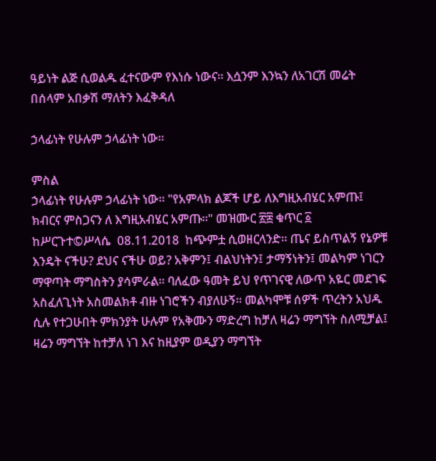ዓይነት ልጅ ሲወልዱ ፈተናውም የእነሱ ነውና። እሷንም እንኳን ለአገርሽ መሬት በሰላም አበቃሽ ማለትን እፈቅዳለ

ኃላፊነት የሁሉም ኃላፊነት ነው።

ምስል
ኃላፊነት የሁሉም ኃላፊነት ነው። "የአምላክ ልጆች ሆይ ለእግዚአብሄር አምጡ፤ ክብርና ምስጋናን ለ እግዚአብሄር አምጡ።" መዝሙር ፳፰ ቁጥር ፩ ከሥርጉተ©ሥላሴ  08.11.2018  ከጭምቷ ሲወዘርላንድ። ጤና ይስጥልኝ የኔዎቹ እንዴት ናችሁ? ደህና ናችሁ ወይ? አቅምን፤ ብልህነትን፤ ታማኝነትን፤ መልካም ነገርን ማዋጣት ማግስትን ያሳምራል። ባለፈው ዓመት ይህ የጥገናዊ ለውጥ አዬር መደገፍ አስፈለጊነት አስመልክቶ ብዙ ነገሮችን ብያለሁኝ። መልካሞቹ ሰዎች ጥረትን አህዱ ሲሉ የተጋሁበት ምክንያት ሁሉም የአቅሙን ማድረግ ከቻለ ዛሬን ማግኘት ስለሚቻል፤ ዛሬን ማግኘት ከተቻለ ነገ እና ከዚያም ወዲያን ማግኘት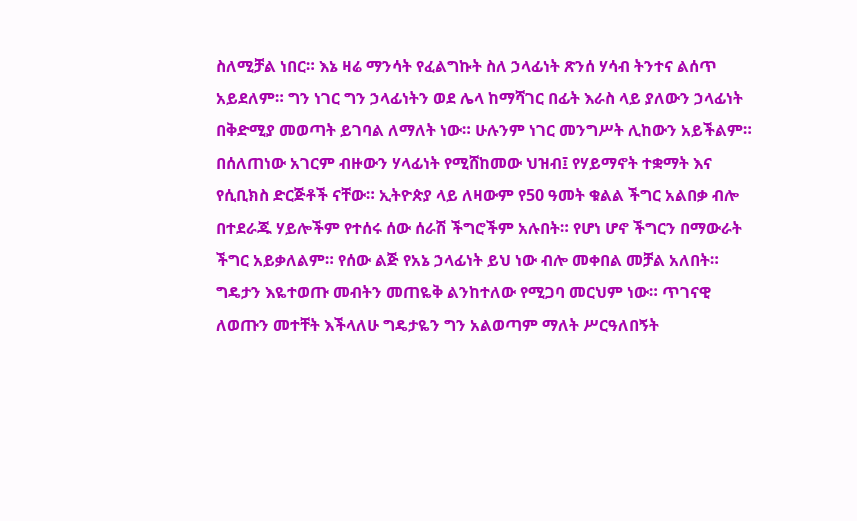ስለሚቻል ነበር። እኔ ዛሬ ማንሳት የፈልግኩት ስለ ኃላፊነት ጽንሰ ሃሳብ ትንተና ልሰጥ አይደለም። ግን ነገር ግን ኃላፊነትን ወደ ሌላ ከማሻገር በፊት እራስ ላይ ያለውን ኃላፊነት በቅድሚያ መወጣት ይገባል ለማለት ነው። ሁሉንም ነገር መንግሥት ሊከውን አይችልም። በሰለጠነው አገርም ብዙውን ሃላፊነት የሚሸከመው ህዝብ፤ የሃይማኖት ተቋማት እና የሲቢክስ ድርጅቶች ናቸው። ኢትዮጵያ ላይ ለዛውም የ50 ዓመት ቁልል ችግር አልበቃ ብሎ በተደራጁ ሃይሎችም የተሰሩ ሰው ሰራሽ ችግሮችም አሉበት። የሆነ ሆኖ ችግርን በማውራት ችግር አይቃለልም። የሰው ልጅ የአኔ ኃላፊነት ይህ ነው ብሎ መቀበል መቻል አለበት። ግዴታን እዬተወጡ መብትን መጠዬቅ ልንከተለው የሚጋባ መርህም ነው። ጥገናዊ ለወጡን መተቸት እችላለሁ ግዴታዬን ግን አልወጣም ማለት ሥርዓለበኝት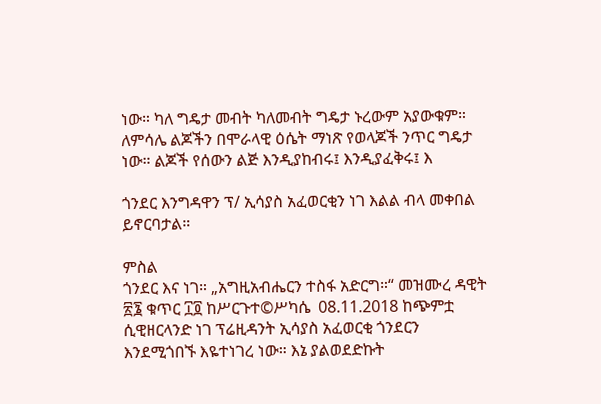ነው። ካለ ግዴታ መብት ካለመብት ግዴታ ኑረውም አያውቁም።  ለምሳሌ ልጆችን በሞራላዊ ዕሴት ማነጽ የወላጆች ንጥር ግዴታ ነው። ልጆች የሰውን ልጅ እንዲያከብሩ፤ እንዲያፈቅሩ፤ እ

ጎንደር እንግዳዋን ፕ/ ኢሳያስ አፈወርቂን ነገ እልል ብላ መቀበል ይኖርባታል።

ምስል
ጎንደር እና ነገ። „አግዚአብሔርን ተስፋ አድርግ።“ መዝሙረ ዳዊት ፳፮ ቁጥር ፲፬ ከሥርጉተ©ሥካሴ  08.11.2018 ከጭምቷ ሲዊዘርላንድ ነገ ፕሬዚዳንት ኢሳያስ አፈወርቂ ጎንደርን እንደሚጎበኙ እዬተነገረ ነው። እኔ ያልወደድኩት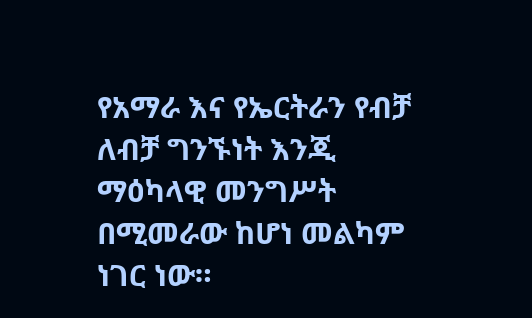የአማራ እና የኤርትራን የብቻ ለብቻ ግንኙነት እንጂ ማዕካላዊ መንግሥት በሚመራው ከሆነ መልካም ነገር ነው።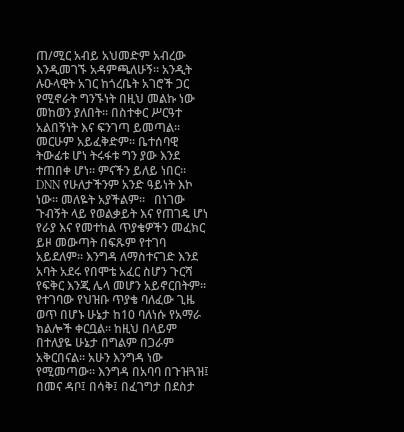ጠ/ሚር አብይ አህመድም አብረው እንዲመገኙ አዳምጫለሁኝ። አንዲት ሉዑላዊት አገር ከጎረቤት አገሮች ጋር የሚኖራት ግንኙነት በዚህ መልኩ ነው መከወን ያለበት። በስተቀር ሥርዓተ አልበኝነት እና ፍንገጣ ይመጣል። መርሁም አይፈቅድም። ቤተሰባዊ ትውፊቱ ሆነ ትሩፋቱ ግን ያው እንደ ተጠበቀ ሆነ። ምናችን ይለይ ነበር። DNN የሁለታችንም አንድ ዓይነት እኮ ነው። መለዬት አያችልም።   በነገው ጉብኝት ላይ የወልቃይት እና የጠገዴ ሆነ የራያ እና የመተከል ጥያቄዎችን መፈክር ይዞ መውጣት በፍጹም የተገባ አይደለም። እንግዳ ለማስተናገድ እንደ አባት አደሩ የበሞቴ አፈር ስሆን ጉርሻ የፍቅር እንጂ ሌላ መሆን አይኖርበትም። የተገባው የህዝቡ ጥያቄ ባለፈው ጊዜ ወጥ በሆኑ ሁኔታ ከ10 ባለነሱ የአማራ ክልሎች ቀርቧል። ከዚህ በላይም በተለያዬ ሁኔታ በግልም በጋራም አቅርበናል። አሁን እንግዳ ነው የሚመጣው። እንግዳ በአባባ በጉዝጓዝ፤ በመና ዳቦ፤ በሳቅ፤ በፈገግታ በደስታ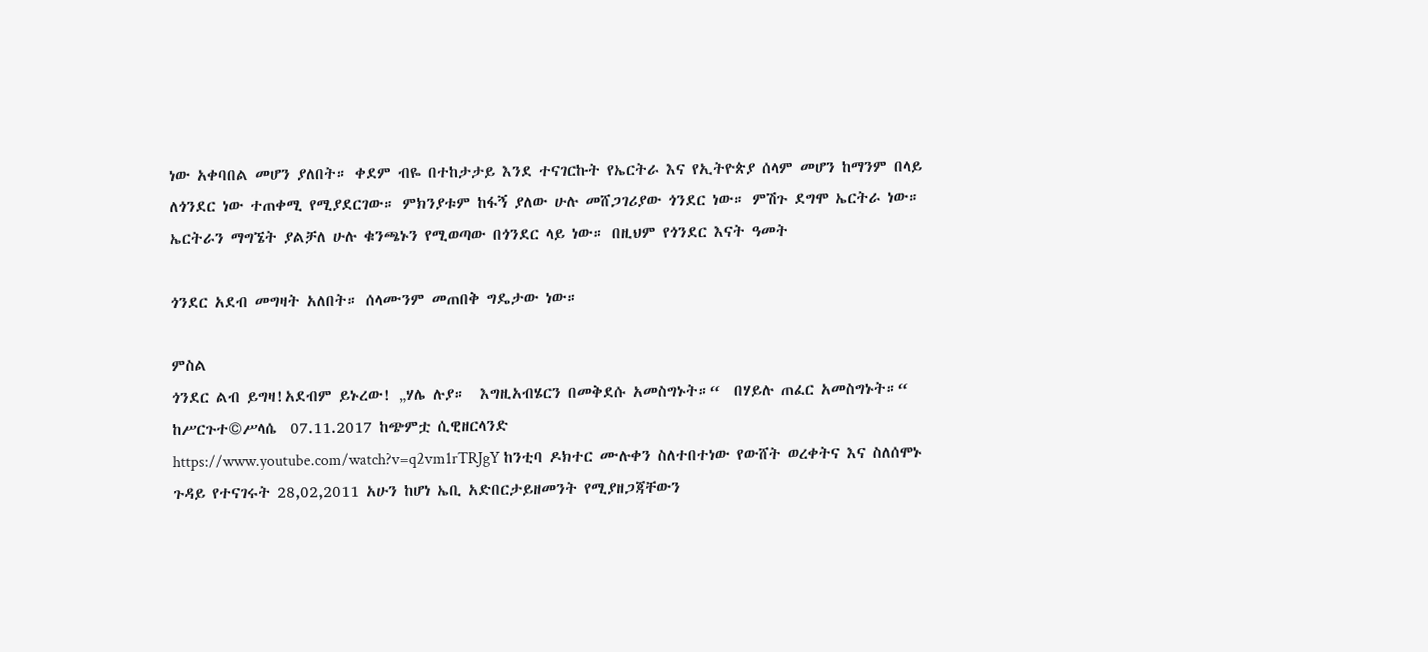ነው አቀባበል መሆን ያለበት። ቀደም ብዬ በተከታታይ እንደ ተናገርኩት የኤርትራ እና የኢትዮጵያ ሰላም መሆን ከማንም በላይ ለጎንደር ነው ተጠቀሚ የሚያደርገው። ምክንያቱም ከፋኝ ያለው ሁሉ መሸጋገሪያው ጎንደር ነው። ምሽጉ ደግሞ ኤርትራ ነው። ኤርትራን ማግኜት ያልቻለ ሁሉ ቁንጫኑን የሚወጣው በጎንደር ላይ ነው። በዚህም የጎንደር እናት ዓመት

ጎንደር አደብ መግዛት አለበት። ሰላሙንም መጠበቅ ግዴታው ነው።

ምስል
ጎንደር ልብ ይግዛ!አደብም ይኑረው! „ሃሌ ሉያ።  እግዚአብሄርን በመቅደሱ አመስግኑት።“  በሃይሉ ጠፈር አመስግኑት።“ ከሥርጉተ©ሥላሴ  07.11.2017 ከጭምቷ ሲዊዘርላንድ                                               https://www.youtube.com/watch?v=q2vm1rTRJgY ከንቲባ ዶክተር ሙሉቀን ስለተበተነው የውሸት ወረቀትና እና ስለሰሞኑ ጉዳይ የተናገሩት 28,02,2011 አሁን ከሆነ ኤቢ አድበርታይዘመንት የሚያዘጋጃቸውን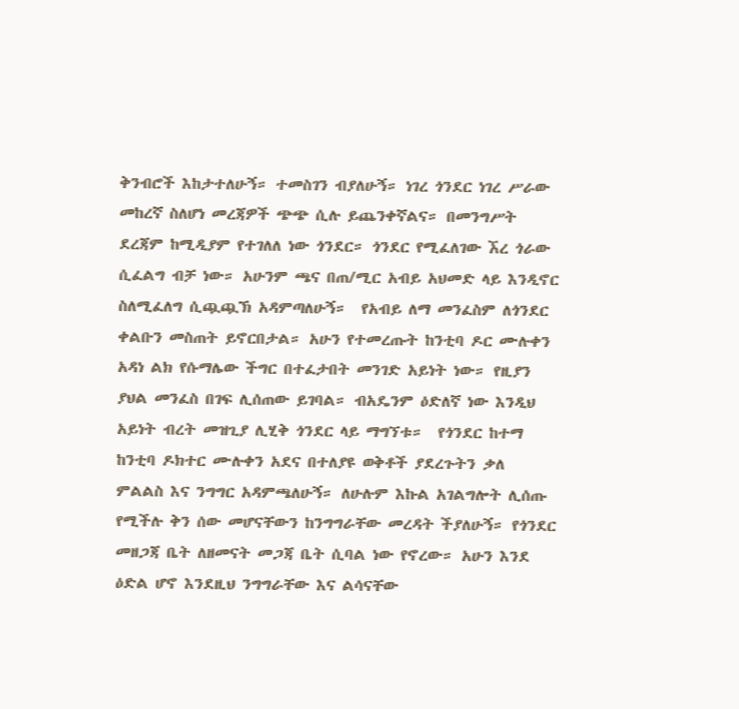ቅንብሮች እከታተለሁኝ። ተመስገን ብያለሁኝ። ነገረ ጎንደር ነገረ ሥራው መከረኛ ስለሆነ መረጃዎች ጭጭ ሲሉ ይጨንቀኛልና። በመንግሥት ደረጃም ከሚዲያም የተገለለ ነው ጎንደር። ጎንደር የሚፈለገው ኧረ ጎራው ሲፈልግ ብቻ ነው። አሁንም ጫና በጠ/ሚር አብይ አህመድ ላይ እንዲኖር ስለሚፈለግ ሲጯጯኽ አዳምጣለሁኝ።  የአብይ ለማ መንፈስም ለጎንደር ቀልቡን መስጠት ይኖርበታል። አሁን የተመረጡት ከንቲባ ዶር ሙሉቀን አዳነ ልክ የሱማሌው ችግር በተፈታበት መንገድ አይነት ነው። የዚያን ያህል መንፈስ በገፍ ሊሰጠው ይገባል። ብአዴንም ዕድለኛ ነው እንዲህ አይነት ብረት መዝጊያ ሊሂቅ ጎንደር ላይ ማግኘቱ።  የጎንደር ከተማ ከንቲባ ዶክተር ሙሉቀን አደና በተለያዩ ወቅቶች ያደረጉትን ቃለ ምልልስ እና ንግግር አዳምጫለሁኝ። ለሁሉም እኩል አገልግሎት ሊሰጡ የሚችሉ ቅን ሰው መሆናቸውን ከንግግራቸው መረዳት ችያለሁኝ። የጎንደር መዘጋጃ ቤት ለዘመናት መጋጃ ቤት ሲባል ነው የኖረው። አሁን እንደ ዕድል ሆኖ እንደዚህ ንግግራቸው እና ልሳናቸው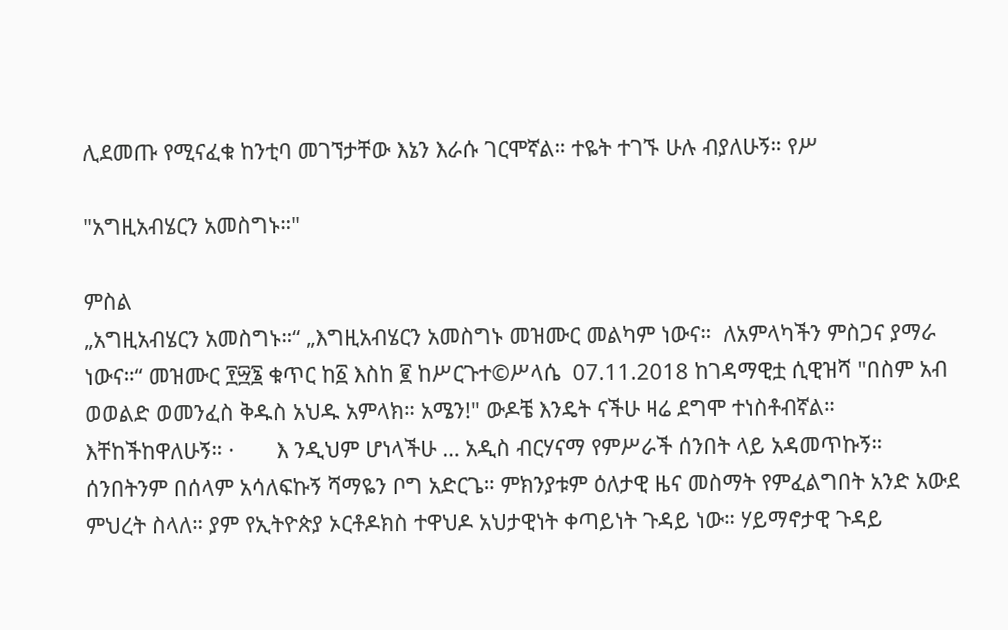ሊደመጡ የሚናፈቁ ከንቲባ መገኘታቸው እኔን እራሱ ገርሞኛል። ተዬት ተገኙ ሁሉ ብያለሁኝ። የሥ

"አግዚአብሄርን አመስግኑ።"

ምስል
„አግዚአብሄርን አመስግኑ።“ „እግዚአብሄርን አመስግኑ መዝሙር መልካም ነውና።  ለአምላካችን ምስጋና ያማራ ነውና።“ መዝሙር ፻፵፮ ቁጥር ከ፩ እስከ ፪ ከሥርጉተ©ሥላሴ  07.11.2018 ከገዳማዊቷ ሲዊዝሻ "በስም አብ ወወልድ ወመንፈስ ቅዱስ አህዱ አምላክ። አሜን!" ውዶቼ እንዴት ናችሁ ዛሬ ደግሞ ተነስቶብኛል። እቸከችከዋለሁኝ። ·       እ ንዲህም ሆነላችሁ … አዲስ ብርሃናማ የምሥራች ሰንበት ላይ አዳመጥኩኝ። ሰንበትንም በሰላም አሳለፍኩኝ ሻማዬን ቦግ አድርጌ። ምክንያቱም ዕለታዊ ዜና መስማት የምፈልግበት አንድ አውደ ምህረት ስላለ። ያም የኢትዮጵያ ኦርቶዶክስ ተዋህዶ አህታዊነት ቀጣይነት ጉዳይ ነው። ሃይማኖታዊ ጉዳይ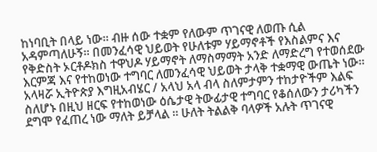ከነባቢት በላይ ነው። ብዙ ሰው ተቋም የለውም ጥገናዊ ለወጡ ሲል አዳምጣለሁኝ። በመንፈሳዊ ህይወት የሁለቱም ሃይማኖቶች የእስልምና እና የቅድስት ኦርቶዶክስ ተዋህዶ ሃይማኖት ለማስማማት አንድ ለማድረግ የተወሰደው እርምጃ እና የተከወነው ተግባር ለመንፈሳዊ ህይወት ታላቅ ተቋማዊ ውጤት ነው። አላዛሯ ኢትዮጵያ እግዚአብሄር / አላህ አላ ብላ ስለምታምን ተከታዮችም እልፍ ስለሆኑ በዚህ ዘርፍ የተከወነው ዕሴታዊ ትውፊታዊ ተግባር የቆሰለውን ታሪካችን ደግሞ የፈጠረ ነው ማለት ይቻላል ። ሁለት ትልልቅ ባላዎች አሉት ጥገናዊ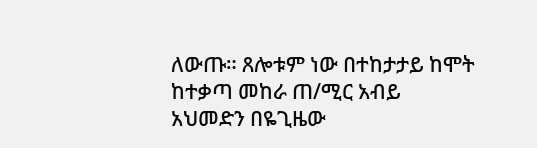ለውጡ። ጸሎቱም ነው በተከታታይ ከሞት ከተቃጣ መከራ ጠ/ሚር አብይ አህመድን በዬጊዜው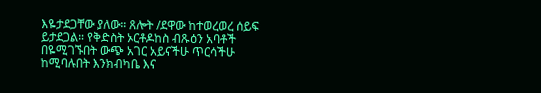እዬታደጋቸው ያለው። ጸሎት /ደዋው ከተወረወረ ሰይፍ ይታደጋል። የቅድስት ኦርቶዶከስ ብጹዕን አባቶች በዬሚገኙበት ውጭ አገር አይናችሁ ጥርሳችሁ ከሚባሉበት እንክብካቤ እና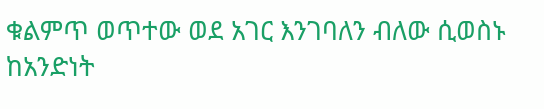ቁልምጥ ወጥተው ወደ አገር እንገባለን ብለው ሲወስኑ ከአንድነት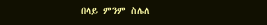በላይ ምንም ስሌለ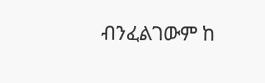ብንፈልገውም ከ